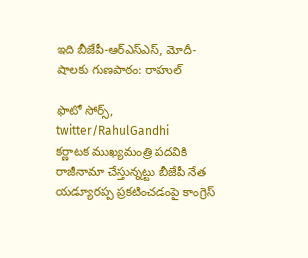ఇది బీజేపీ-ఆర్ఎస్ఎస్, మోదీ-షాలకు గుణపాఠం: రాహుల్

ఫొటో సోర్స్, twitter/RahulGandhi
కర్ణాటక ముఖ్యమంత్రి పదవికి రాజీనామా చేస్తున్నట్టు బీజేపీ నేత యడ్యూరప్ప ప్రకటించడంపై కాంగ్రెస్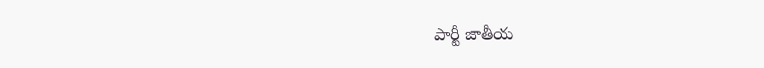పార్టీ జాతీయ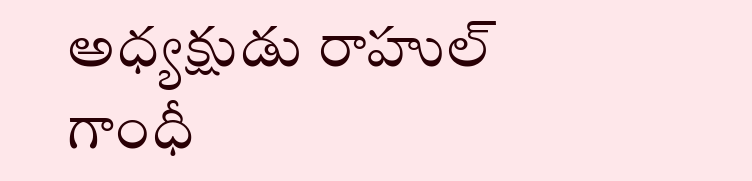అధ్యక్షుడు రాహుల్ గాంధీ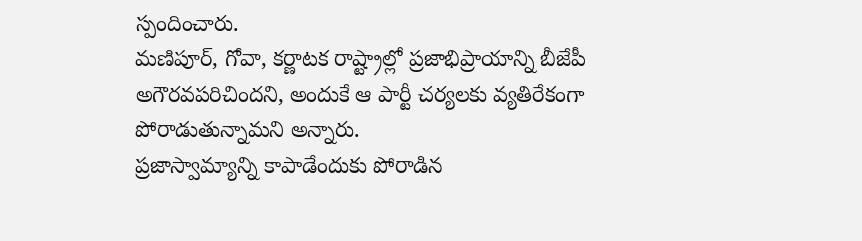స్పందించారు.
మణిపూర్, గోవా, కర్ణాటక రాష్ట్రాల్లో ప్రజాభిప్రాయాన్ని బీజేపీ అగౌరవపరిచిందని, అందుకే ఆ పార్టీ చర్యలకు వ్యతిరేకంగా పోరాడుతున్నామని అన్నారు.
ప్రజాస్వామ్యాన్ని కాపాడేందుకు పోరాడిన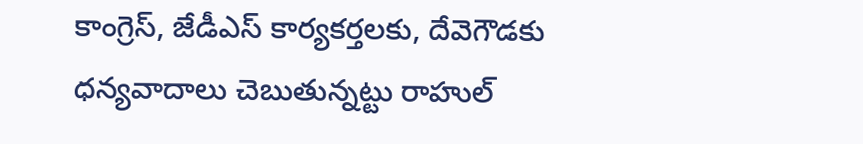కాంగ్రెస్, జేడీఎస్ కార్యకర్తలకు, దేవెగౌడకు ధన్యవాదాలు చెబుతున్నట్టు రాహుల్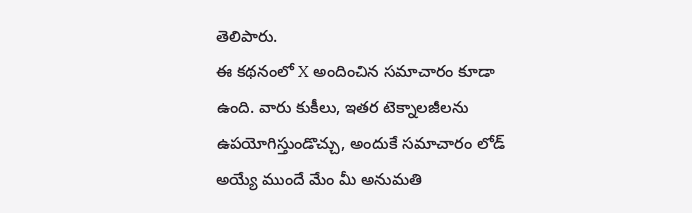తెలిపారు.
ఈ కథనంలో X అందించిన సమాచారం కూడా ఉంది. వారు కుకీలు, ఇతర టెక్నాలజీలను ఉపయోగిస్తుండొచ్చు, అందుకే సమాచారం లోడ్ అయ్యే ముందే మేం మీ అనుమతి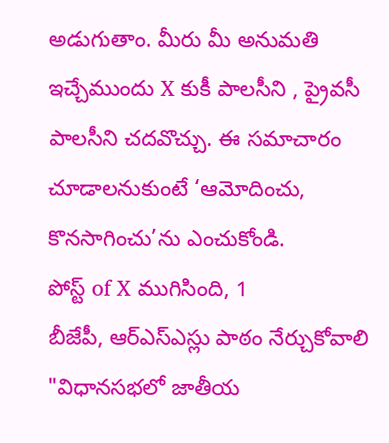అడుగుతాం. మీరు మీ అనుమతి ఇచ్చేముందు X కుకీ పాలసీని , ప్రైవసీ పాలసీని చదవొచ్చు. ఈ సమాచారం చూడాలనుకుంటే ‘ఆమోదించు, కొనసాగించు’ను ఎంచుకోండి.
పోస్ట్ of X ముగిసింది, 1
బీజేపీ, ఆర్ఎస్ఎస్లు పాఠం నేర్చుకోవాలి
"విధానసభలో జాతీయ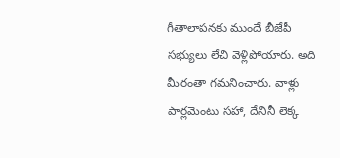గీతాలాపనకు ముందే బీజేపీ సభ్యులు లేచి వెళ్లిపోయారు. అది మీరంతా గమనించారు. వాళ్లు పార్లమెంటు సహా, దేనినీ లెక్క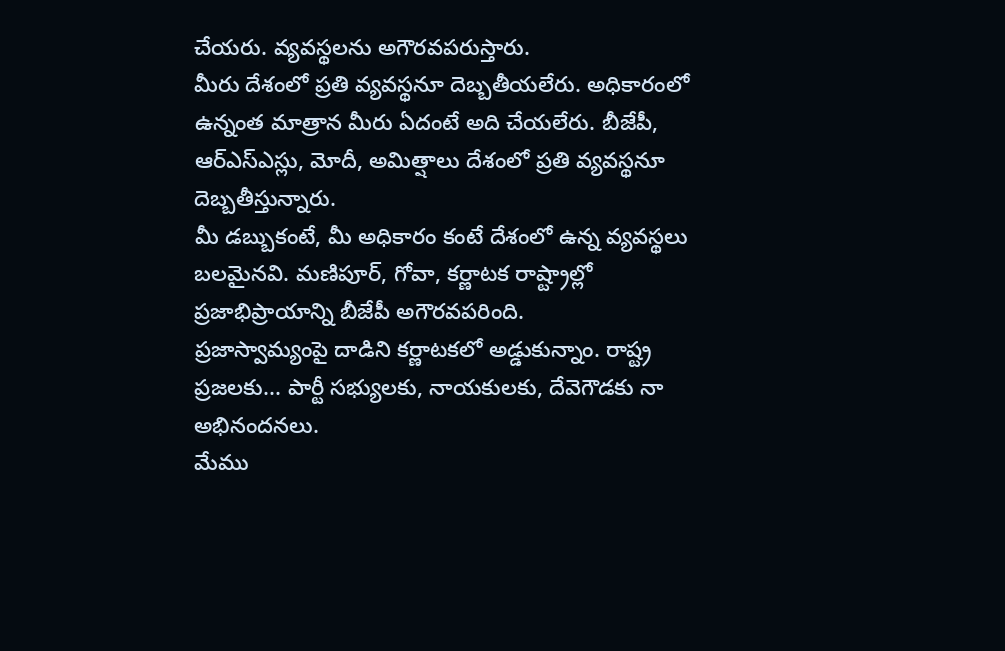చేయరు. వ్యవస్థలను అగౌరవపరుస్తారు.
మీరు దేశంలో ప్రతి వ్యవస్థనూ దెబ్బతీయలేరు. అధికారంలో ఉన్నంత మాత్రాన మీరు ఏదంటే అది చేయలేరు. బీజేపీ, ఆర్ఎస్ఎస్లు, మోదీ, అమిత్షాలు దేశంలో ప్రతి వ్యవస్థనూ దెబ్బతీస్తున్నారు.
మీ డబ్బుకంటే, మీ అధికారం కంటే దేశంలో ఉన్న వ్యవస్థలు బలమైనవి. మణిపూర్, గోవా, కర్ణాటక రాష్ట్రాల్లో ప్రజాభిప్రాయాన్ని బీజేపీ అగౌరవపరింది.
ప్రజాస్వామ్యంపై దాడిని కర్ణాటకలో అడ్డుకున్నాం. రాష్ట్ర ప్రజలకు... పార్టీ సభ్యులకు, నాయకులకు, దేవెగౌడకు నా అభినందనలు.
మేము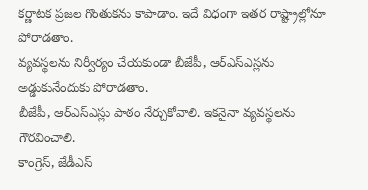కర్ణాటక ప్రజల గొంతుకను కాపాడాం. ఇదే విధంగా ఇతర రాష్ట్రాల్లోనూ పోరాడతాం.
వ్యవస్థలను నిర్వీర్యం చేయకుండా బీజేపీ, ఆర్ఎస్ఎస్లను అడ్డుకునేందుకు పోరాడతాం.
బీజేపీ, ఆర్ఎస్ఎస్లు పాఠం నేర్చుకోవాలి. ఇకనైనా వ్యవస్థలను గౌరవించాలి.
కాంగ్రెస్, జేడీఎస్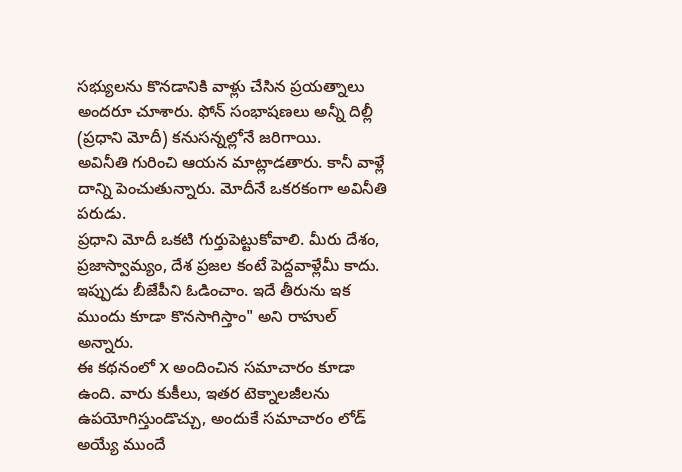సభ్యులను కొనడానికి వాళ్లు చేసిన ప్రయత్నాలు అందరూ చూశారు. ఫోన్ సంభాషణలు అన్నీ దిల్లీ (ప్రధాని మోదీ) కనుసన్నల్లోనే జరిగాయి.
అవినీతి గురించి ఆయన మాట్లాడతారు. కానీ వాళ్లే దాన్ని పెంచుతున్నారు. మోదీనే ఒకరకంగా అవినీతి పరుడు.
ప్రధాని మోదీ ఒకటి గుర్తుపెట్టుకోవాలి. మీరు దేశం, ప్రజాస్వామ్యం, దేశ ప్రజల కంటే పెద్దవాళ్లేమీ కాదు.
ఇప్పుడు బీజేపీని ఓడించాం. ఇదే తీరును ఇక ముందు కూడా కొనసాగిస్తాం" అని రాహుల్ అన్నారు.
ఈ కథనంలో X అందించిన సమాచారం కూడా ఉంది. వారు కుకీలు, ఇతర టెక్నాలజీలను ఉపయోగిస్తుండొచ్చు, అందుకే సమాచారం లోడ్ అయ్యే ముందే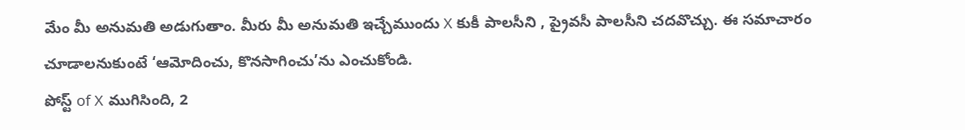మేం మీ అనుమతి అడుగుతాం. మీరు మీ అనుమతి ఇచ్చేముందు X కుకీ పాలసీని , ప్రైవసీ పాలసీని చదవొచ్చు. ఈ సమాచారం చూడాలనుకుంటే ‘ఆమోదించు, కొనసాగించు’ను ఎంచుకోండి.
పోస్ట్ of X ముగిసింది, 2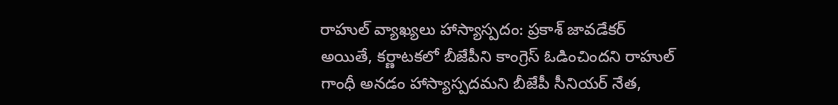రాహుల్ వ్యాఖ్యలు హాస్యాస్పదం: ప్రకాశ్ జావడేకర్
అయితే, కర్ణాటకలో బీజేపీని కాంగ్రెస్ ఓడించిందని రాహుల్ గాంధీ అనడం హాస్యాస్పదమని బీజేపీ సీనియర్ నేత,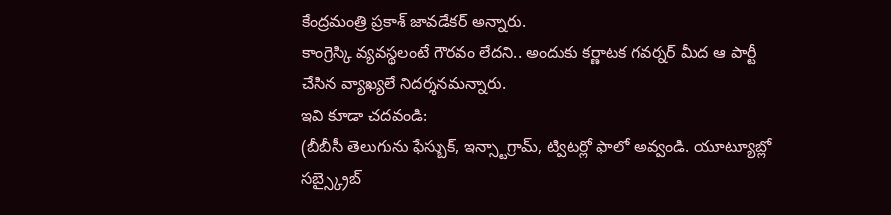కేంద్రమంత్రి ప్రకాశ్ జావడేకర్ అన్నారు.
కాంగ్రెస్కి వ్యవస్థలంటే గౌరవం లేదని.. అందుకు కర్ణాటక గవర్నర్ మీద ఆ పార్టీ చేసిన వ్యాఖ్యలే నిదర్శనమన్నారు.
ఇవి కూడా చదవండి:
(బీబీసీ తెలుగును ఫేస్బుక్, ఇన్స్టాగ్రామ్, ట్విటర్లో ఫాలో అవ్వండి. యూట్యూబ్లో సబ్స్క్రైబ్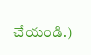చేయండి.)